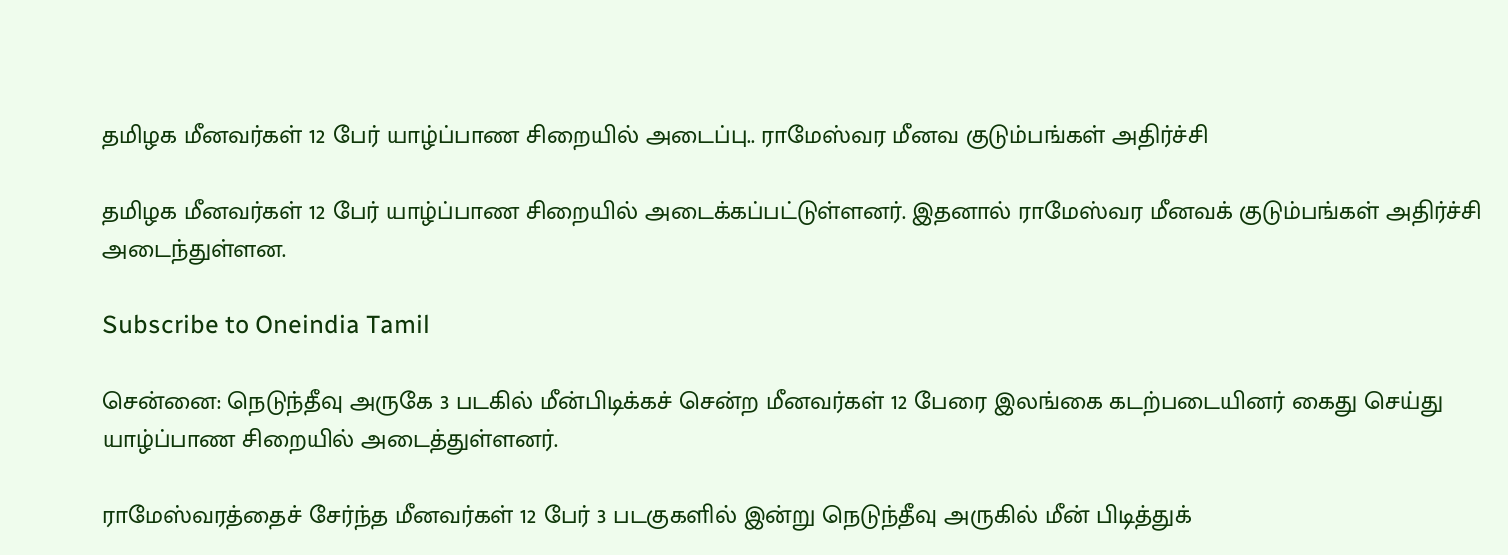தமிழக மீனவர்கள் 12 பேர் யாழ்ப்பாண சிறையில் அடைப்பு.. ராமேஸ்வர மீனவ குடும்பங்கள் அதிர்ச்சி

தமிழக மீனவர்கள் 12 பேர் யாழ்ப்பாண சிறையில் அடைக்கப்பட்டுள்ளனர். இதனால் ராமேஸ்வர மீனவக் குடும்பங்கள் அதிர்ச்சி அடைந்துள்ளன.

Subscribe to Oneindia Tamil

சென்னை: நெடுந்தீவு அருகே 3 படகில் மீன்பிடிக்கச் சென்ற மீனவர்கள் 12 பேரை இலங்கை கடற்படையினர் கைது செய்து யாழ்ப்பாண சிறையில் அடைத்துள்ளனர்.

ராமேஸ்வரத்தைச் சேர்ந்த மீனவர்கள் 12 பேர் 3 படகுகளில் இன்று நெடுந்தீவு அருகில் மீன் பிடித்துக்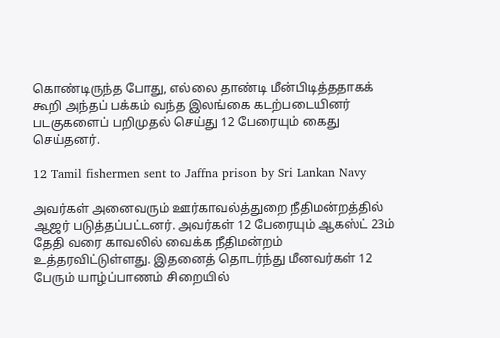கொண்டிருந்த போது, எல்லை தாண்டி மீன்பிடித்ததாகக் கூறி அந்தப் பக்கம் வந்த இலங்கை கடற்படையினர் படகுகளைப் பறிமுதல் செய்து 12 பேரையும் கைது செய்தனர்.

12 Tamil fishermen sent to Jaffna prison by Sri Lankan Navy

அவர்கள் அனைவரும் ஊர்காவல்த்துறை நீதிமன்றத்தில் ஆஜர் படுத்தப்பட்டனர். அவர்கள் 12 பேரையும் ஆகஸ்ட் 23ம் தேதி வரை காவலில் வைக்க நீதிமன்றம் உத்தரவிட்டுள்ளது. இதனைத் தொடர்ந்து மீனவர்கள் 12 பேரும் யாழ்ப்பாணம் சிறையில்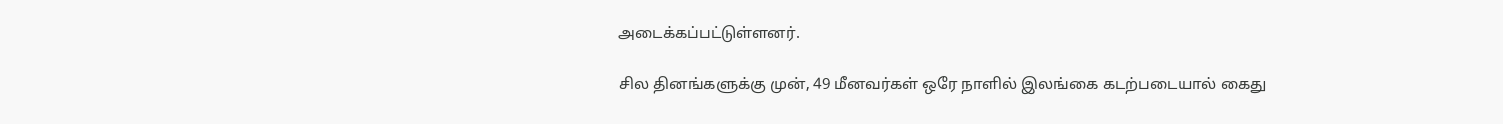அடைக்கப்பட்டுள்ளனர்.

சில தினங்களுக்கு முன், 49 மீனவர்கள் ஒரே நாளில் இலங்கை கடற்படையால் கைது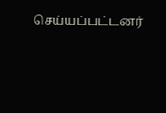செய்யப்பட்டனர்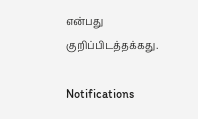என்பது குறிப்பிடத்தக்கது.

Notifications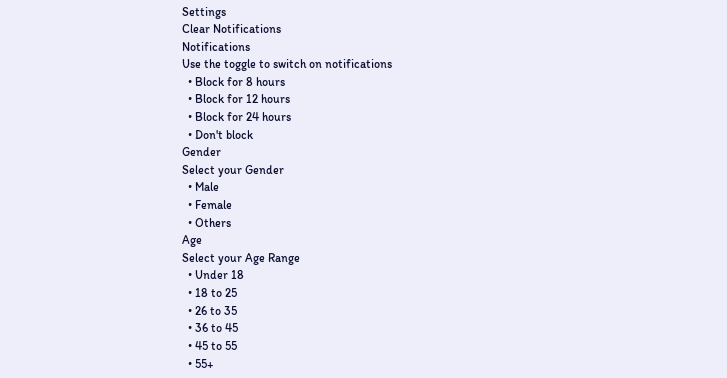Settings
Clear Notifications
Notifications
Use the toggle to switch on notifications
  • Block for 8 hours
  • Block for 12 hours
  • Block for 24 hours
  • Don't block
Gender
Select your Gender
  • Male
  • Female
  • Others
Age
Select your Age Range
  • Under 18
  • 18 to 25
  • 26 to 35
  • 36 to 45
  • 45 to 55
  • 55+